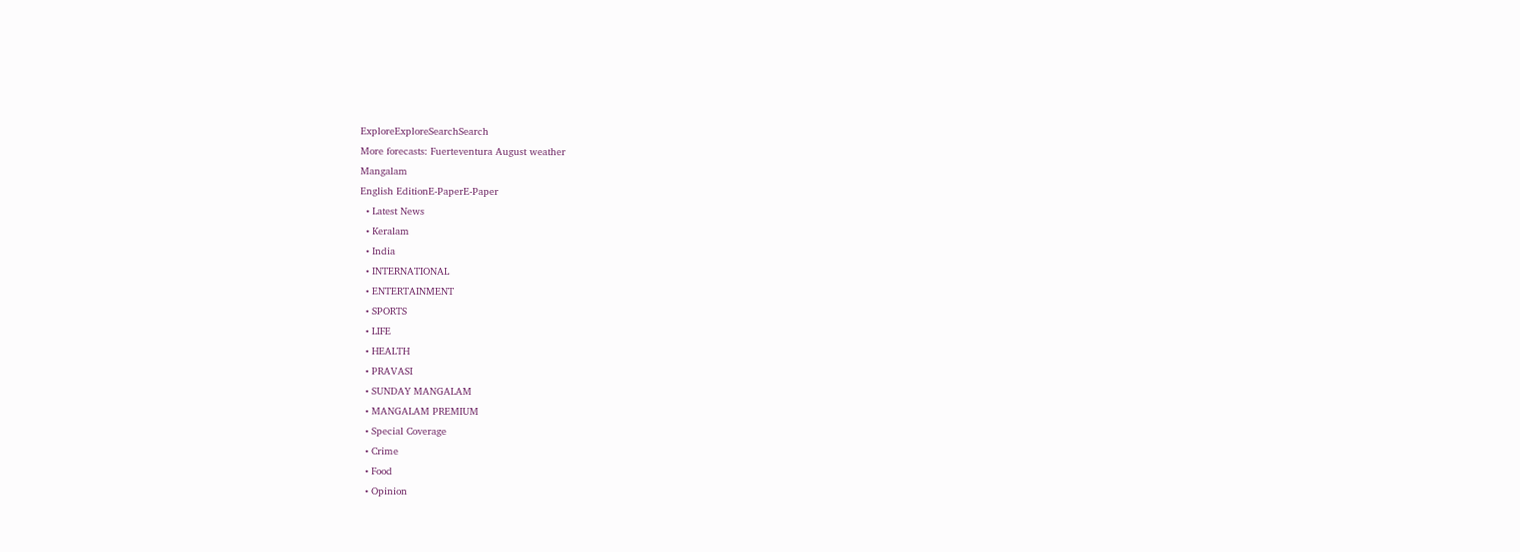ExploreExploreSearchSearch
More forecasts: Fuerteventura August weather
Mangalam
English EditionE-PaperE-Paper
  • Latest News
  • Keralam
  • India
  • INTERNATIONAL
  • ENTERTAINMENT
  • SPORTS
  • LIFE
  • HEALTH
  • PRAVASI
  • SUNDAY MANGALAM
  • MANGALAM PREMIUM
  • Special Coverage
  • Crime
  • Food
  • Opinion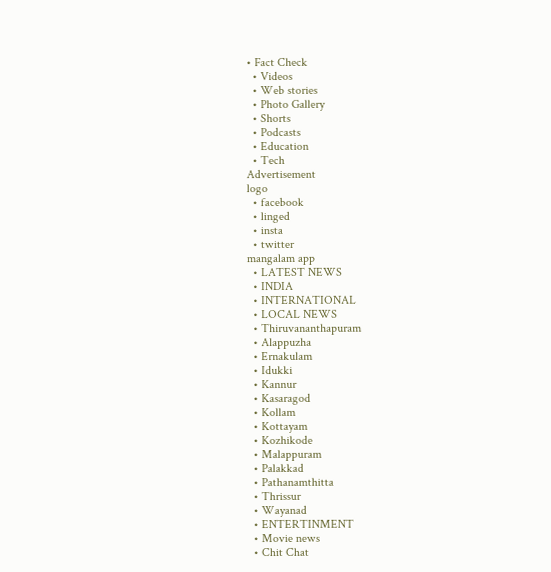• Fact Check
  • Videos
  • Web stories
  • Photo Gallery
  • Shorts
  • Podcasts
  • Education
  • Tech
Advertisement
logo
  • facebook
  • linged
  • insta
  • twitter
mangalam app
  • LATEST NEWS
  • INDIA
  • INTERNATIONAL
  • LOCAL NEWS
  • Thiruvananthapuram
  • Alappuzha
  • Ernakulam
  • Idukki
  • Kannur
  • Kasaragod
  • Kollam
  • Kottayam
  • Kozhikode
  • Malappuram
  • Palakkad
  • Pathanamthitta
  • Thrissur
  • Wayanad
  • ENTERTINMENT
  • Movie news
  • Chit Chat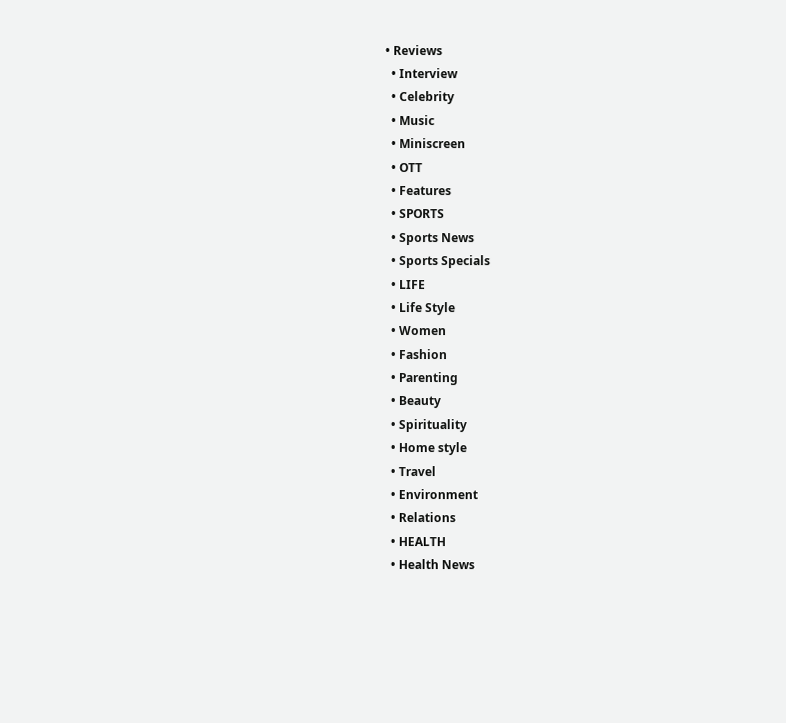• Reviews
  • Interview
  • Celebrity
  • Music
  • Miniscreen
  • OTT
  • Features
  • SPORTS
  • Sports News
  • Sports Specials
  • LIFE
  • Life Style
  • Women
  • Fashion
  • Parenting
  • Beauty
  • Spirituality
  • Home style
  • Travel
  • Environment
  • Relations
  • HEALTH
  • Health News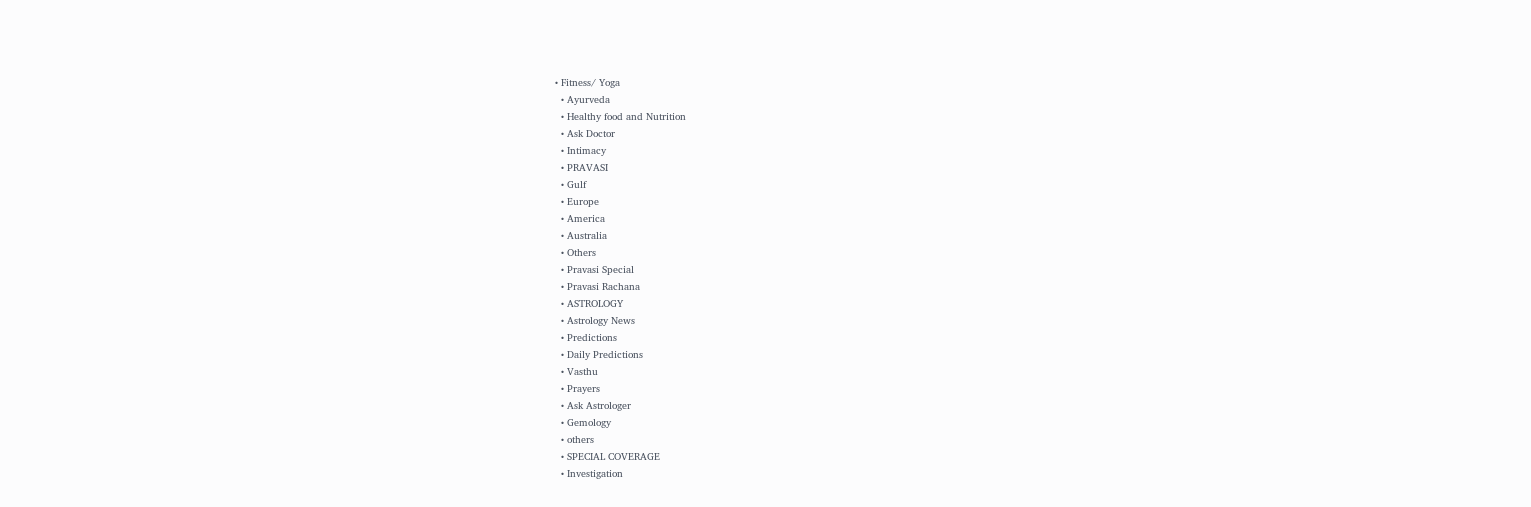• Fitness/ Yoga
  • Ayurveda
  • Healthy food and Nutrition
  • Ask Doctor
  • Intimacy
  • PRAVASI
  • Gulf
  • Europe
  • America
  • Australia
  • Others
  • Pravasi Special
  • Pravasi Rachana
  • ASTROLOGY
  • Astrology News
  • Predictions
  • Daily Predictions
  • Vasthu
  • Prayers
  • Ask Astrologer
  • Gemology
  • others
  • SPECIAL COVERAGE
  • Investigation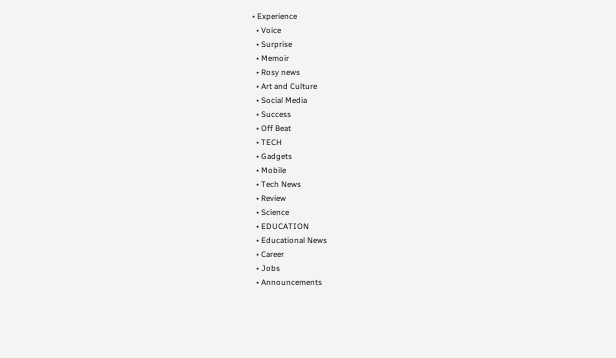• Experience
  • Voice
  • Surprise
  • Memoir
  • Rosy news
  • Art and Culture
  • Social Media
  • Success
  • Off Beat
  • TECH
  • Gadgets
  • Mobile
  • Tech News
  • Review
  • Science
  • EDUCATION
  • Educational News
  • Career
  • Jobs
  • Announcements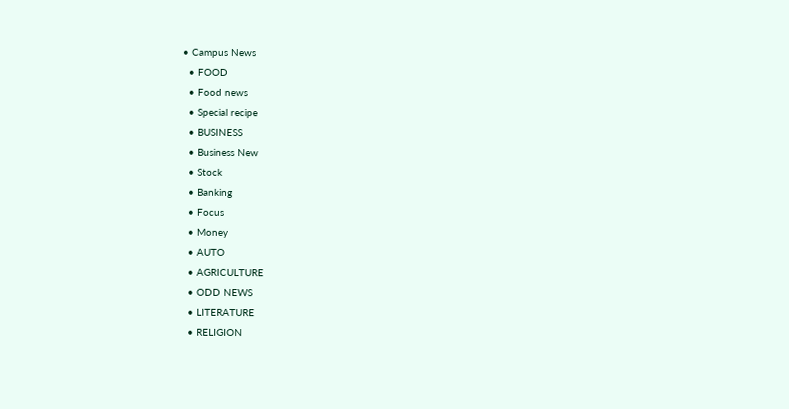• Campus News
  • FOOD
  • Food news
  • Special recipe
  • BUSINESS
  • Business New
  • Stock
  • Banking
  • Focus
  • Money
  • AUTO
  • AGRICULTURE
  • ODD NEWS
  • LITERATURE
  • RELIGION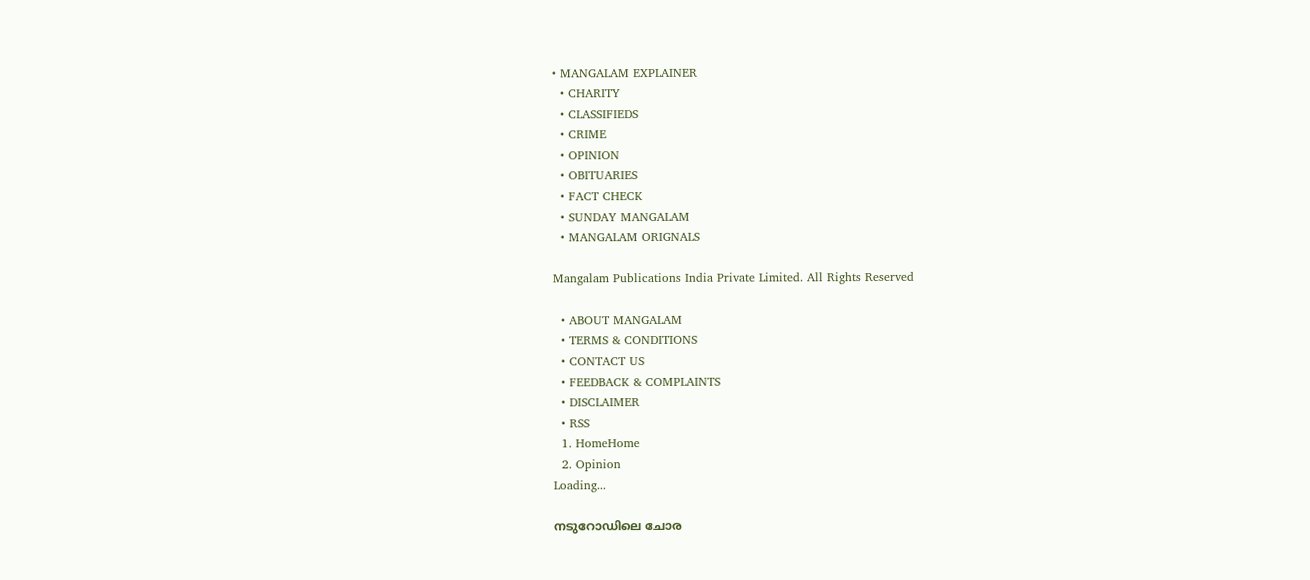• MANGALAM EXPLAINER
  • CHARITY
  • CLASSIFIEDS
  • CRIME
  • OPINION
  • OBITUARIES
  • FACT CHECK
  • SUNDAY MANGALAM
  • MANGALAM ORIGNALS

Mangalam Publications India Private Limited. All Rights Reserved

  • ABOUT MANGALAM
  • TERMS & CONDITIONS
  • CONTACT US
  • FEEDBACK & COMPLAINTS
  • DISCLAIMER
  • RSS
  1. HomeHome
  2. Opinion
Loading...

നടുറോഡിലെ ചോര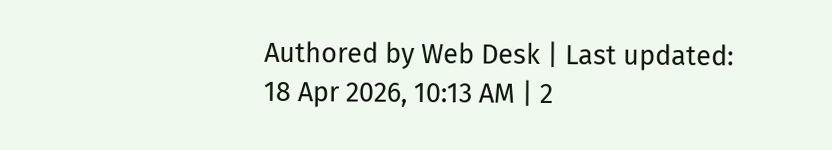Authored by Web Desk | Last updated: 18 Apr 2026, 10:13 AM | 2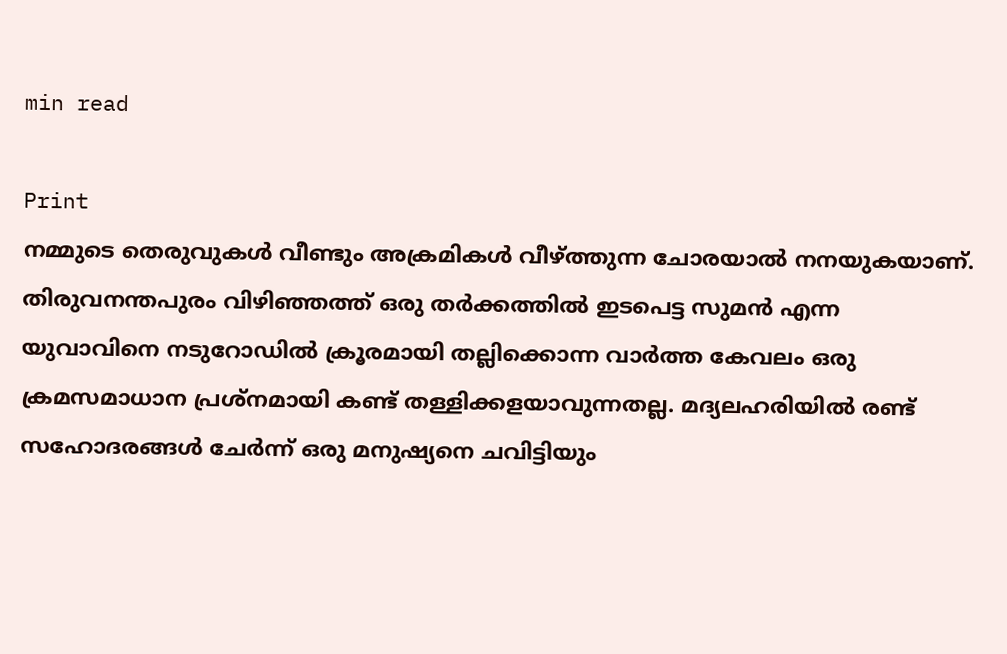min read

Print
നമ്മുടെ തെരുവുകള്‍ വീണ്ടും അക്രമികള്‍ വീഴ്‌ത്തുന്ന ചോരയാല്‍ നനയുകയാണ്‌. തിരുവനന്തപുരം വിഴിഞ്ഞത്ത്‌ ഒരു തര്‍ക്കത്തില്‍ ഇടപെട്ട സുമന്‍ എന്ന യുവാവിനെ നടുറോഡില്‍ ക്രൂരമായി തല്ലിക്കൊന്ന വാര്‍ത്ത കേവലം ഒരു ക്രമസമാധാന പ്രശ്‌നമായി കണ്ട്‌ തള്ളിക്കളയാവുന്നതല്ല. മദ്യലഹരിയില്‍ രണ്ട്‌ സഹോദരങ്ങള്‍ ചേര്‍ന്ന്‌ ഒരു മനുഷ്യനെ ചവിട്ടിയും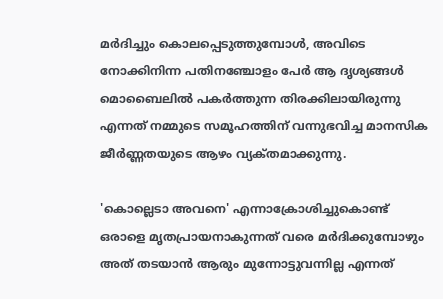മര്‍ദിച്ചും കൊലപ്പെടുത്തുമ്പോള്‍, അവിടെ നോക്കിനിന്ന പതിനഞ്ചോളം പേര്‍ ആ ദൃശ്യങ്ങള്‍ മൊബൈലില്‍ പകര്‍ത്തുന്ന തിരക്കിലായിരുന്നു എന്നത്‌ നമ്മുടെ സമൂഹത്തിന്‌ വന്നുഭവിച്ച മാനസിക ജീര്‍ണ്ണതയുടെ ആഴം വ്യക്‌തമാക്കുന്നു.

'കൊല്ലെടാ അവനെ' എന്നാക്രോശിച്ചുകൊണ്ട്‌ ഒരാളെ മൃതപ്രായനാകുന്നത്‌ വരെ മര്‍ദിക്കുമ്പോഴും അത്‌ തടയാന്‍ ആരും മുന്നോട്ടുവന്നില്ല എന്നത്‌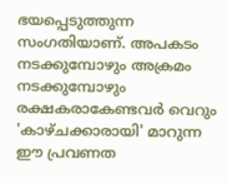ഭയപ്പെടുത്തുന്ന സംഗതിയാണ്‌. അപകടം നടക്കുമ്പോഴും അക്രമം നടക്കുമ്പോഴും രക്ഷകരാകേണ്ടവര്‍ വെറും 'കാഴ്‌ചക്കാരായി' മാറുന്ന ഈ പ്രവണത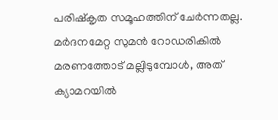പരിഷ്‌കൃത സമൂഹത്തിന്‌ ചേര്‍ന്നതല്ല. മര്‍ദനമേറ്റ സുമന്‍ റോഡരികില്‍ മരണത്തോട്‌ മല്ലിടുമ്പോള്‍, അത്‌ ക്യാമറയില്‍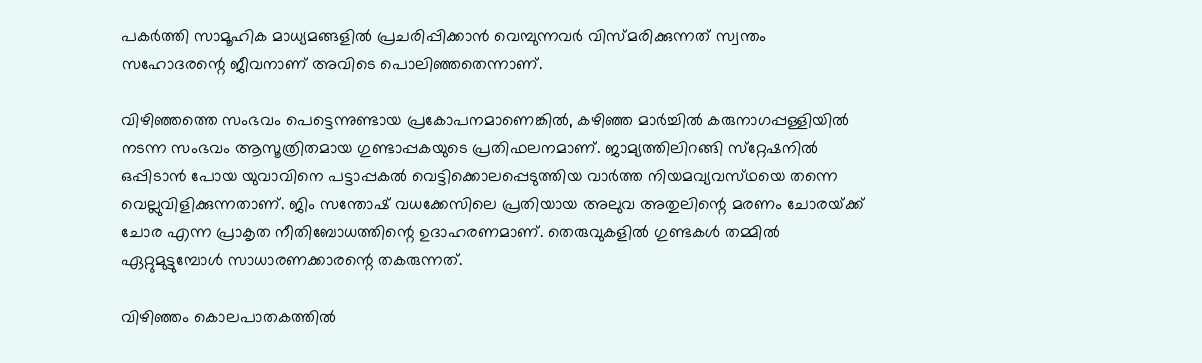പകര്‍ത്തി സാമൂഹിക മാധ്യമങ്ങളില്‍ പ്രചരിപ്പിക്കാന്‍ വെമ്പുന്നവര്‍ വിസ്‌മരിക്കുന്നത്‌ സ്വന്തം സഹോദരന്റെ ജീവനാണ്‌ അവിടെ പൊലിഞ്ഞതെന്നാണ്‌.

വിഴിഞ്ഞത്തെ സംഭവം പെട്ടെന്നുണ്ടായ പ്രകോപനമാണെങ്കില്‍, കഴിഞ്ഞ മാര്‍ച്ചില്‍ കരുനാഗപ്പള്ളിയില്‍ നടന്ന സംഭവം ആസൂത്രിതമായ ഗുണ്ടാപ്പകയുടെ പ്രതിഫലനമാണ്‌. ജാമ്യത്തിലിറങ്ങി സ്‌റ്റേഷനില്‍ ഒപ്പിടാന്‍ പോയ യുവാവിനെ പട്ടാപ്പകല്‍ വെട്ടിക്കൊലപ്പെടുത്തിയ വാര്‍ത്ത നിയമവ്യവസ്‌ഥയെ തന്നെ വെല്ലുവിളിക്കുന്നതാണ്‌. ജിം സന്തോഷ്‌ വധക്കേസിലെ പ്രതിയായ അലുവ അതുലിന്റെ മരണം ചോരയ്‌ക്ക്‌ ചോര എന്ന പ്രാകൃത നീതിബോധത്തിന്റെ ഉദാഹരണമാണ്‌. തെരുവുകളില്‍ ഗുണ്ടകള്‍ തമ്മില്‍ ഏറ്റുമുട്ടുമ്പോള്‍ സാധാരണക്കാരന്റെ തകരുന്നത്‌.

വിഴിഞ്ഞം കൊലപാതകത്തില്‍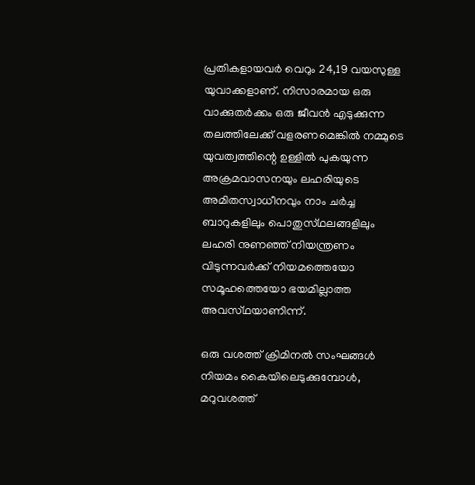പ്രതികളായവര്‍ വെറും 24,19 വയസുള്ള യുവാക്കളാണ്‌. നിസാരമായ ഒരു വാക്കുതര്‍ക്കം ഒരു ജീവന്‍ എടുക്കുന്ന തലത്തിലേക്ക്‌ വളരണമെങ്കില്‍ നമ്മുടെ യുവത്വത്തിന്റെ ഉള്ളില്‍ പുകയുന്ന അക്രമവാസനയും ലഹരിയുടെ അമിതസ്വാധീനവും നാം ചര്‍ച്ച ബാറുകളിലും പൊതുസ്‌ഥലങ്ങളിലും ലഹരി നുണഞ്ഞ്‌ നിയന്ത്രണം വിടുന്നവര്‍ക്ക്‌ നിയമത്തെയോ സമൂഹത്തെയോ ഭയമില്ലാത്ത അവസ്‌ഥയാണിന്ന്‌.

ഒരു വശത്ത്‌ ക്രിമിനല്‍ സംഘങ്ങള്‍ നിയമം കൈയിലെടുക്കുമ്പോള്‍, മറുവശത്ത്‌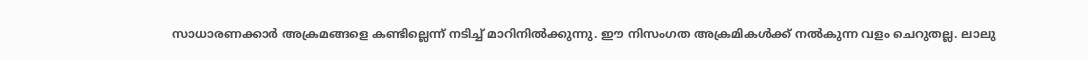സാധാരണക്കാര്‍ അക്രമങ്ങളെ കണ്ടില്ലെന്ന്‌ നടിച്ച്‌ മാറിനില്‍ക്കുന്നു. ഈ നിസംഗത അക്രമികള്‍ക്ക്‌ നല്‍കുന്ന വളം ചെറുതല്ല. ലാലു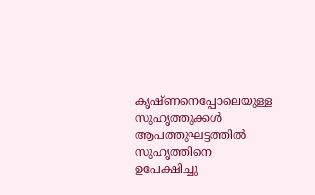കൃഷ്‌ണനെപ്പോലെയുള്ള സുഹൃത്തുക്കള്‍ ആപത്തുഘട്ടത്തില്‍ സുഹൃത്തിനെ ഉപേക്ഷിച്ചു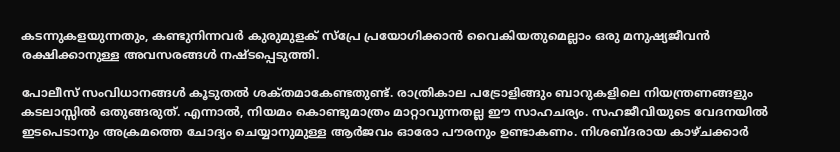കടന്നുകളയുന്നതും, കണ്ടുനിന്നവര്‍ കുരുമുളക്‌ സ്‌പ്രേ പ്രയോഗിക്കാന്‍ വൈകിയതുമെല്ലാം ഒരു മനുഷ്യജീവന്‍ രക്ഷിക്കാനുള്ള അവസരങ്ങള്‍ നഷ്‌ടപ്പെടുത്തി.

പോലീസ്‌ സംവിധാനങ്ങള്‍ കൂടുതല്‍ ശക്‌തമാകേണ്ടതുണ്ട്‌. രാത്രികാല പട്രോളിങ്ങും ബാറുകളിലെ നിയന്ത്രണങ്ങളും കടലാസ്സില്‍ ഒതുങ്ങരുത്‌. എന്നാല്‍, നിയമം കൊണ്ടുമാത്രം മാറ്റാവുന്നതല്ല ഈ സാഹചര്യം. സഹജീവിയുടെ വേദനയില്‍ ഇടപെടാനും അക്രമത്തെ ചോദ്യം ചെയ്യാനുമുള്ള ആര്‍ജവം ഓരോ പൗരനും ഉണ്ടാകണം. നിശബ്‌ദരായ കാഴ്‌ചക്കാര്‍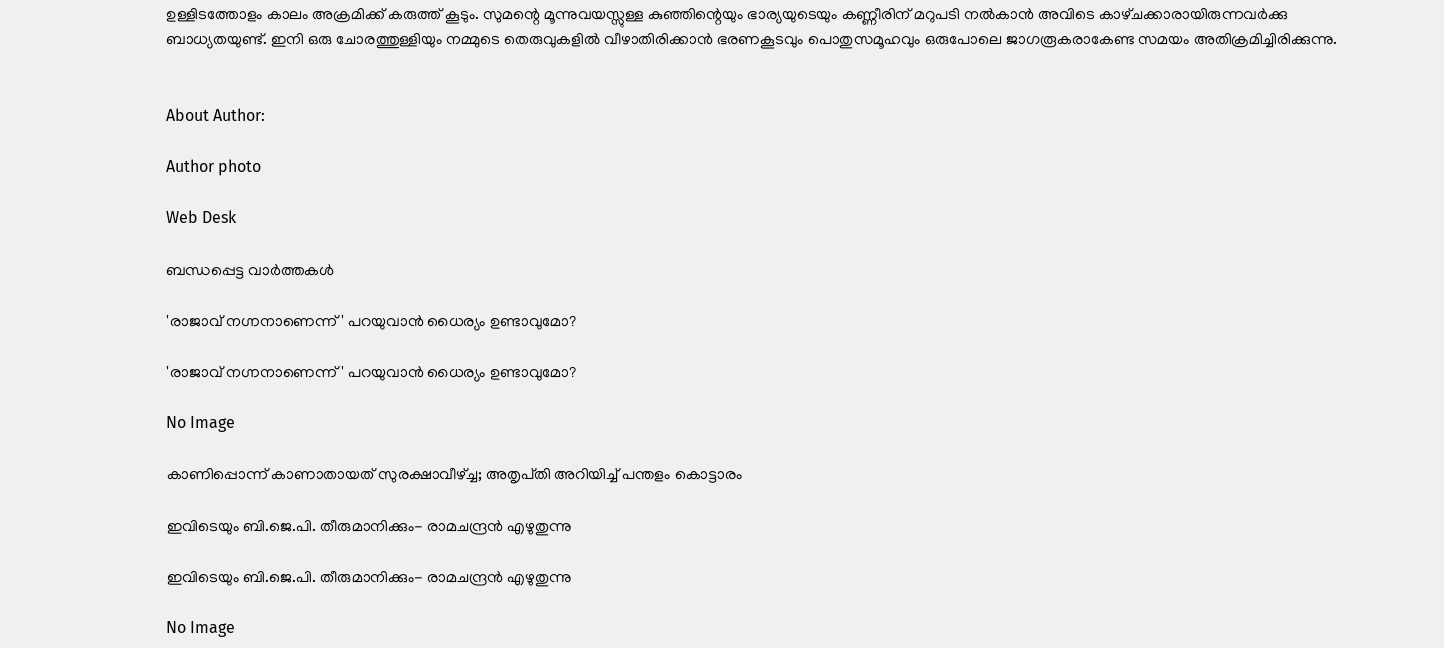ഉള്ളിടത്തോളം കാലം അക്രമിക്ക്‌ കരുത്ത്‌ കൂടും. സുമന്റെ മൂന്നുവയസ്സുള്ള കുഞ്ഞിന്റെയും ഭാര്യയുടെയും കണ്ണീരിന്‌ മറുപടി നല്‍കാന്‍ അവിടെ കാഴ്‌ചക്കാരായിരുന്നവര്‍ക്കു ബാധ്യതയുണ്ട്‌. ഇനി ഒരു ചോരത്തുള്ളിയും നമ്മുടെ തെരുവുകളില്‍ വീഴാതിരിക്കാന്‍ ഭരണകൂടവും പൊതുസമൂഹവും ഒരുപോലെ ജാഗരൂകരാകേണ്ട സമയം അതിക്രമിച്ചിരിക്കുന്നു.


About Author:

Author photo

Web Desk

ബന്ധപ്പെട്ട വാർത്തകൾ

'രാജാവ്‌ നഗ്നനാണെന്ന്‌' പറയുവാന്‍ ധൈര്യം ഉണ്ടാവുമോ?

'രാജാവ്‌ നഗ്നനാണെന്ന്‌' പറയുവാന്‍ ധൈര്യം ഉണ്ടാവുമോ?

No Image

കാണിപ്പൊന്ന്‌ കാണാതായത്‌ സുരക്ഷാവീഴ്‌ച്ച; അതൃപ്‌തി അറിയിച്ച്‌ പന്തളം കൊട്ടാരം

ഇവിടെയും ബി.ജെ.പി. തീരുമാനിക്കും- രാമചന്ദ്രന്‍ എഴുതുന്നു

ഇവിടെയും ബി.ജെ.പി. തീരുമാനിക്കും- രാമചന്ദ്രന്‍ എഴുതുന്നു

No Image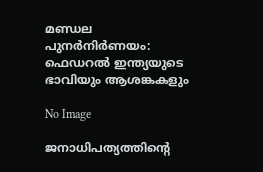മണ്ഡല പുനര്‍നിര്‍ണയം: ഫെഡറല്‍ ഇന്ത്യയുടെ ഭാവിയും ആശങ്കകളും

No Image

ജനാധിപത്യത്തിന്റെ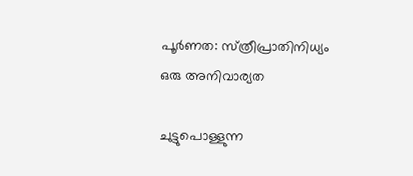പൂര്‍ണത: സ്‌ത്രീപ്രാതിനിധ്യം ഒരു അനിവാര്യത

ചുട്ടുപൊള്ളുന്ന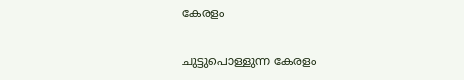കേരളം

ചുട്ടുപൊള്ളുന്ന കേരളം